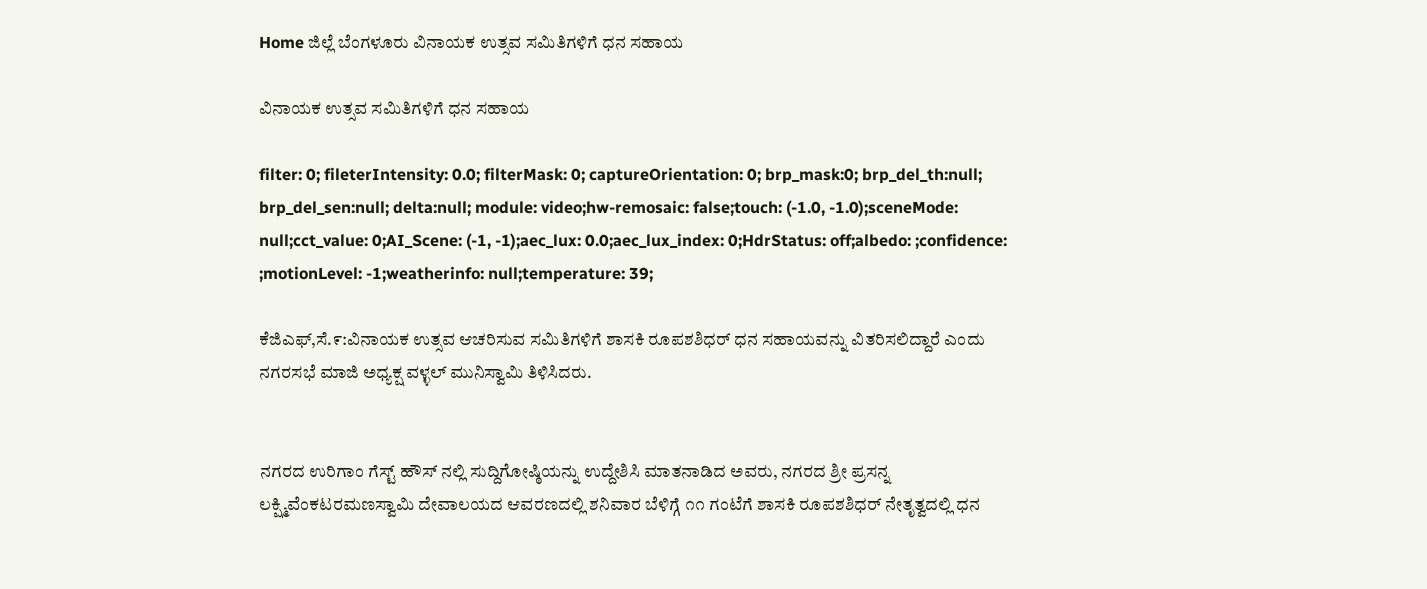Home ಜಿಲ್ಲೆ ಬೆಂಗಳೂರು ವಿನಾಯಕ ಉತ್ಸವ ಸಮಿತಿಗಳಿಗೆ ಧನ ಸಹಾಯ

ವಿನಾಯಕ ಉತ್ಸವ ಸಮಿತಿಗಳಿಗೆ ಧನ ಸಹಾಯ

filter: 0; fileterIntensity: 0.0; filterMask: 0; captureOrientation: 0; brp_mask:0; brp_del_th:null; brp_del_sen:null; delta:null; module: video;hw-remosaic: false;touch: (-1.0, -1.0);sceneMode: null;cct_value: 0;AI_Scene: (-1, -1);aec_lux: 0.0;aec_lux_index: 0;HdrStatus: off;albedo: ;confidence: ;motionLevel: -1;weatherinfo: null;temperature: 39;

ಕೆಜಿಎಫ್,ಸೆ.೯:ವಿನಾಯಕ ಉತ್ಸವ ಆಚರಿಸುವ ಸಮಿತಿಗಳಿಗೆ ಶಾಸಕಿ ರೂಪಶಶಿಧರ್ ಧನ ಸಹಾಯವನ್ನು ವಿತರಿಸಲಿದ್ದಾರೆ ಎಂದು ನಗರಸಭೆ ಮಾಜಿ ಅಧ್ಯಕ್ಷ ವಳ್ಳಲ್ ಮುನಿಸ್ವಾಮಿ ತಿಳಿಸಿದರು.


ನಗರದ ಉರಿಗಾಂ ಗೆಸ್ಟ್ ಹೌಸ್ ನಲ್ಲಿ ಸುದ್ದಿಗೋಷ್ಠಿಯನ್ನು ಉದ್ದೇಶಿಸಿ ಮಾತನಾಡಿದ ಅವರು, ನಗರದ ಶ್ರೀ ಪ್ರಸನ್ನ ಲಕ್ಷ್ಮಿವೆಂಕಟರಮಣಸ್ವಾಮಿ ದೇವಾಲಯದ ಆವರಣದಲ್ಲಿ ಶನಿವಾರ ಬೆಳಿಗ್ಗೆ ೧೧ ಗಂಟೆಗೆ ಶಾಸಕಿ ರೂಪಶಶಿಧರ್ ನೇತೃತ್ವದಲ್ಲಿ ಧನ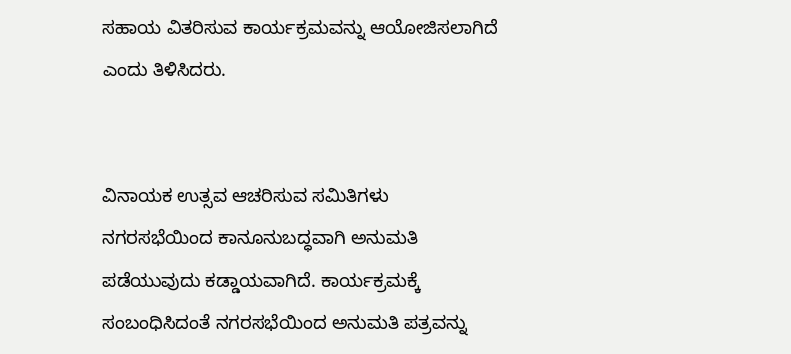ಸಹಾಯ ವಿತರಿಸುವ ಕಾರ್ಯಕ್ರಮವನ್ನು ಆಯೋಜಿಸಲಾಗಿದೆ ಎಂದು ತಿಳಿಸಿದರು.


ವಿನಾಯಕ ಉತ್ಸವ ಆಚರಿಸುವ ಸಮಿತಿಗಳು ನಗರಸಭೆಯಿಂದ ಕಾನೂನುಬದ್ಧವಾಗಿ ಅನುಮತಿ ಪಡೆಯುವುದು ಕಡ್ಡಾಯವಾಗಿದೆ. ಕಾರ್ಯಕ್ರಮಕ್ಕೆ ಸಂಬಂಧಿಸಿದಂತೆ ನಗರಸಭೆಯಿಂದ ಅನುಮತಿ ಪತ್ರವನ್ನು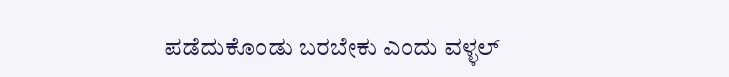ಪಡೆದುಕೊಂಡು ಬರಬೇಕು ಎಂದು ವಳ್ಳಲ್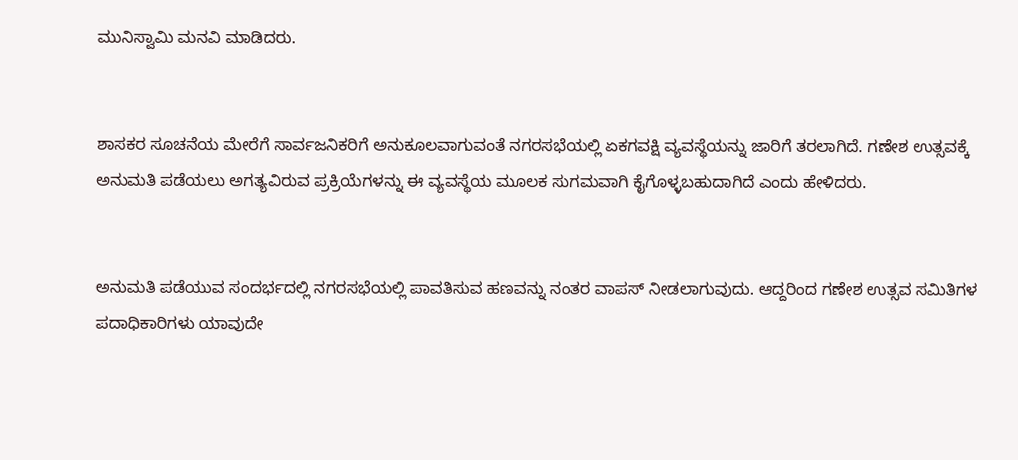ಮುನಿಸ್ವಾಮಿ ಮನವಿ ಮಾಡಿದರು.


ಶಾಸಕರ ಸೂಚನೆಯ ಮೇರೆಗೆ ಸಾರ್ವಜನಿಕರಿಗೆ ಅನುಕೂಲವಾಗುವಂತೆ ನಗರಸಭೆಯಲ್ಲಿ ಏಕಗವಕ್ಷಿ ವ್ಯವಸ್ಥೆಯನ್ನು ಜಾರಿಗೆ ತರಲಾಗಿದೆ. ಗಣೇಶ ಉತ್ಸವಕ್ಕೆ ಅನುಮತಿ ಪಡೆಯಲು ಅಗತ್ಯವಿರುವ ಪ್ರಕ್ರಿಯೆಗಳನ್ನು ಈ ವ್ಯವಸ್ಥೆಯ ಮೂಲಕ ಸುಗಮವಾಗಿ ಕೈಗೊಳ್ಳಬಹುದಾಗಿದೆ ಎಂದು ಹೇಳಿದರು.


ಅನುಮತಿ ಪಡೆಯುವ ಸಂದರ್ಭದಲ್ಲಿ ನಗರಸಭೆಯಲ್ಲಿ ಪಾವತಿಸುವ ಹಣವನ್ನು ನಂತರ ವಾಪಸ್ ನೀಡಲಾಗುವುದು. ಆದ್ದರಿಂದ ಗಣೇಶ ಉತ್ಸವ ಸಮಿತಿಗಳ ಪದಾಧಿಕಾರಿಗಳು ಯಾವುದೇ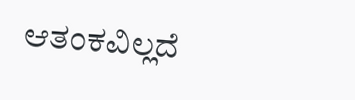ಆತಂಕವಿಲ್ಲದೆ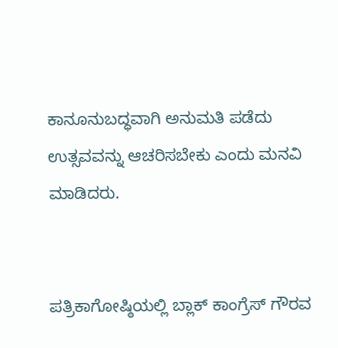ಕಾನೂನುಬದ್ಧವಾಗಿ ಅನುಮತಿ ಪಡೆದು ಉತ್ಸವವನ್ನು ಆಚರಿಸಬೇಕು ಎಂದು ಮನವಿ ಮಾಡಿದರು.


ಪತ್ರಿಕಾಗೋಷ್ಠಿಯಲ್ಲಿ ಬ್ಲಾಕ್ ಕಾಂಗ್ರೆಸ್ ಗೌರವ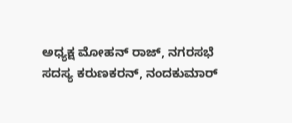ಅಧ್ಯಕ್ಷ ಮೋಹನ್ ರಾಜ್, ನಗರಸಭೆ ಸದಸ್ಯ ಕರುಣಕರನ್, ನಂದಕುಮಾರ್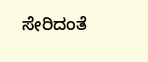ಸೇರಿದಂತೆ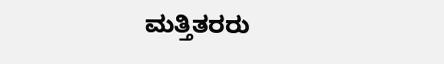ಮತ್ತಿತರರು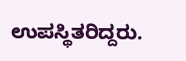ಉಪಸ್ಥಿತರಿದ್ದರು.